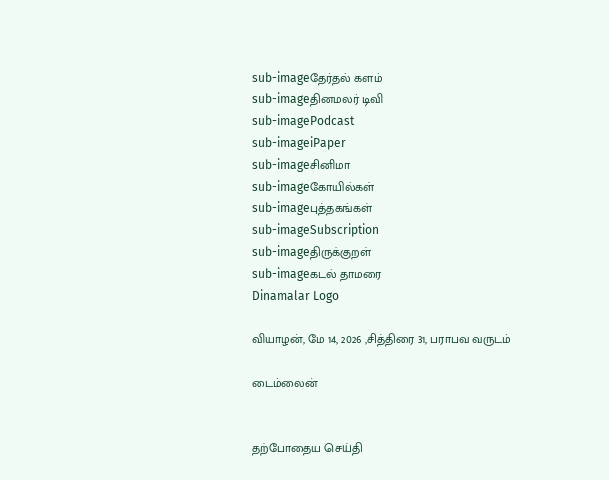sub-imageதேர்தல் களம்
sub-imageதினமலர் டிவி
sub-imagePodcast
sub-imageiPaper
sub-imageசினிமா
sub-imageகோயில்கள்
sub-imageபுத்தகங்கள்
sub-imageSubscription
sub-imageதிருக்குறள்
sub-imageகடல் தாமரை
Dinamalar Logo

வியாழன், மே 14, 2026 ,சித்திரை 31, பராபவ வருடம்

டைம்லைன்


தற்போதைய செய்தி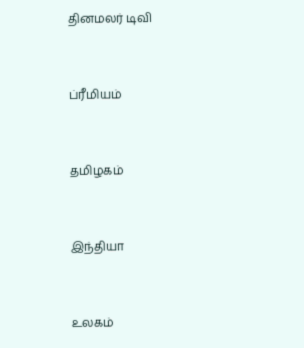தினமலர் டிவி


ப்ரீமியம்


தமிழகம்


இந்தியா


உலகம்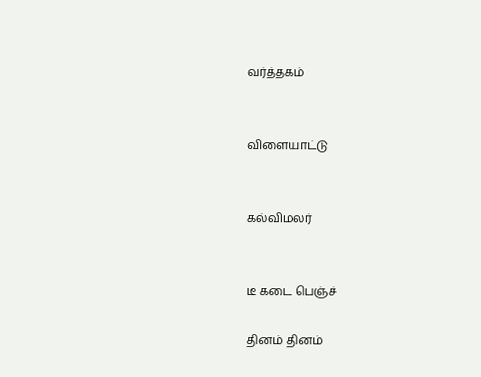வர்த்தகம்


விளையாட்டு


கல்விமலர்


டீ கடை பெஞ்ச்

தினம் தினம்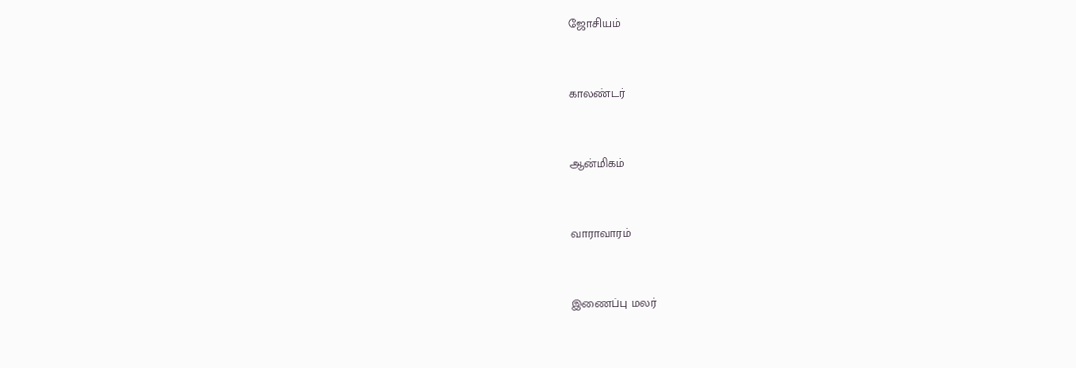ஜோசியம்


காலண்டர்


ஆன்மிகம்


வாராவாரம்


இணைப்பு மலர்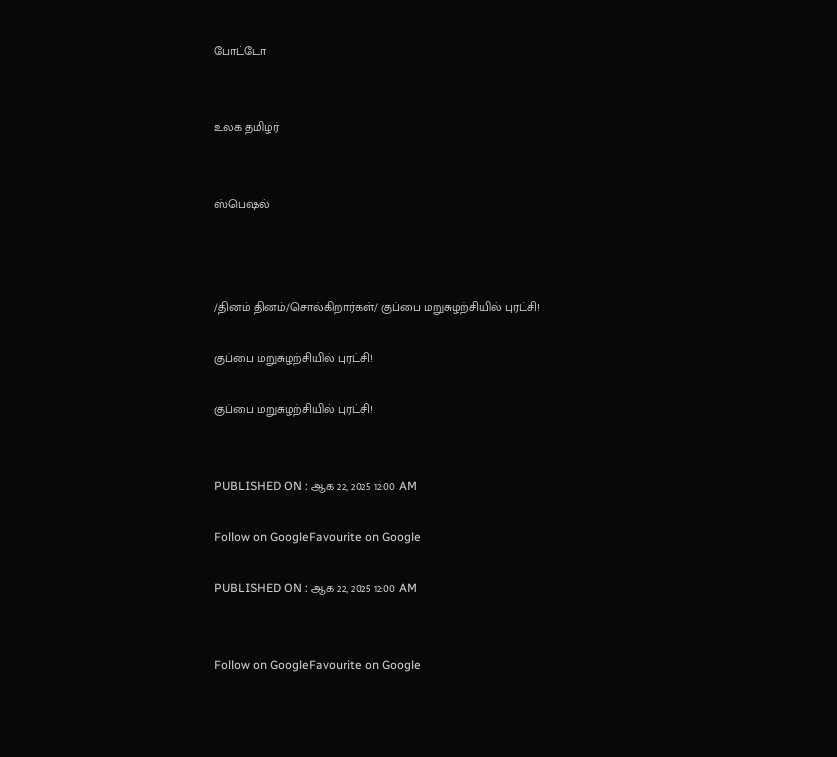போட்டோ


உலக தமிழர்


ஸ்பெஷல்



/தினம் தினம்/சொல்கிறார்கள்/ குப்பை மறுசுழற்சியில் புரட்சி!

குப்பை மறுசுழற்சியில் புரட்சி!

குப்பை மறுசுழற்சியில் புரட்சி!


PUBLISHED ON : ஆக 22, 2025 12:00 AM

Follow on GoogleFavourite on Google

PUBLISHED ON : ஆக 22, 2025 12:00 AM


Follow on GoogleFavourite on Google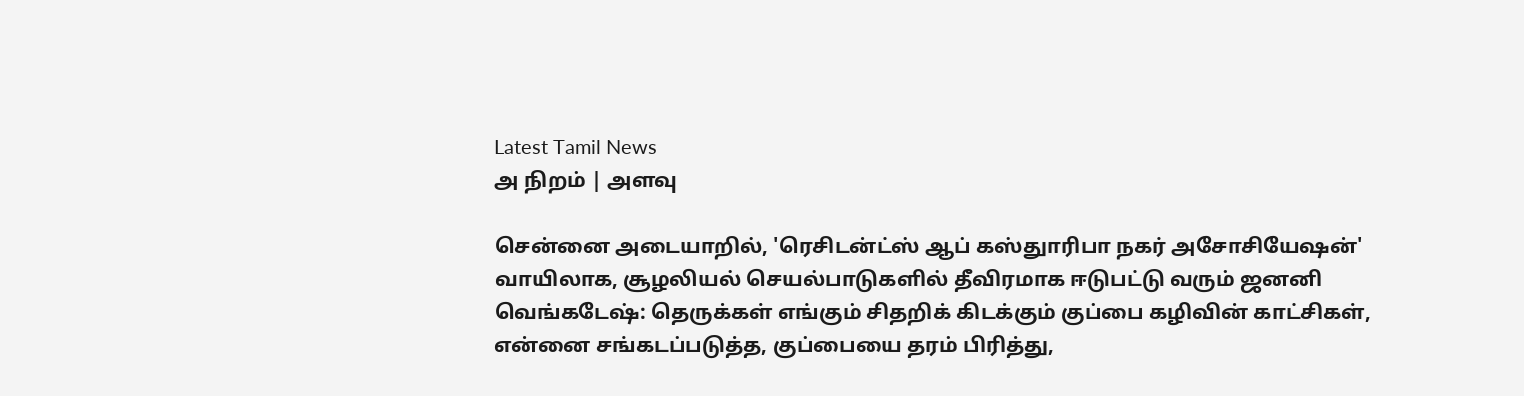Latest Tamil News
அ நிறம் | அளவு

சென்னை அடையாறில், 'ரெசிடன்ட்ஸ் ஆப் கஸ்துாரிபா நகர் அசோசியேஷன்' வாயிலாக, சூழலியல் செயல்பாடுகளில் தீவிரமாக ஈடுபட்டு வரும் ஜனனி வெங்கடேஷ்: தெருக்கள் எங்கும் சிதறிக் கிடக்கும் குப்பை கழிவின் காட்சிகள், என்னை சங்கடப்படுத்த, குப்பையை தரம் பிரித்து,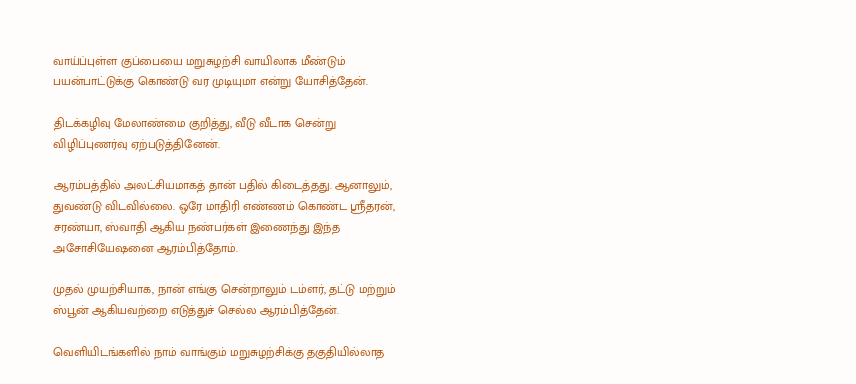வாய்ப்புள்ள குப்பையை மறுசுழற்சி வாயிலாக மீண்டும் பயன்பாட்டுக்கு கொண்டு வர முடியுமா என்று யோசித்தேன்.

திடக்கழிவு மேலாண்மை குறித்து, வீடு வீடாக சென்று விழிப்புணர்வு ஏற்படுத்தினேன்.

ஆரம்பத்தில் அலட்சியமாகத் தான் பதில் கிடைத்தது. ஆனாலும், துவண்டு விடவில்லை. ஒரே மாதிரி எண்ணம் கொண்ட ஸ்ரீதரன், சரண்யா, ஸ்வாதி ஆகிய நண்பர்கள் இணைந்து இந்த அசோசியேஷனை ஆரம்பித்தோம்.

முதல் முயற்சியாக, நான் எங்கு சென்றாலும் டம்ளர், தட்டு மற்றும் ஸ்பூன் ஆகியவற்றை எடுத்துச் செல்ல ஆரம்பித்தேன்.

வெளியிடங்களில் நாம் வாங்கும் மறுசுழற்சிக்கு தகுதியில்லாத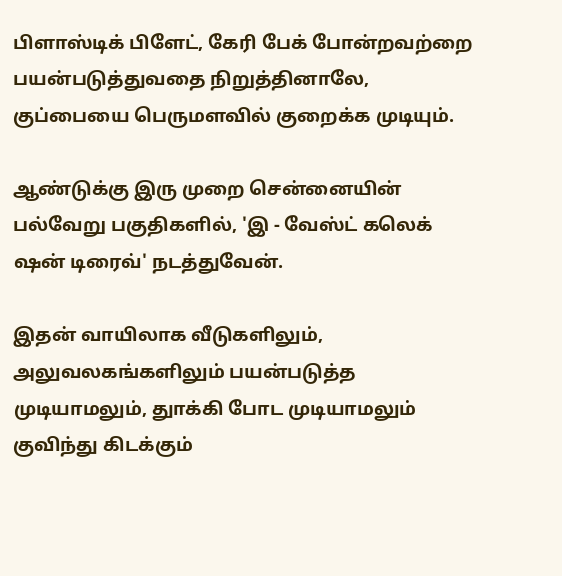பிளாஸ்டிக் பிளேட், கேரி பேக் போன்றவற்றை பயன்படுத்துவதை நிறுத்தினாலே, குப்பையை பெருமளவில் குறைக்க முடியும்.

ஆண்டுக்கு இரு முறை சென்னையின் பல்வேறு பகுதிகளில், 'இ - வேஸ்ட் கலெக் ஷன் டிரைவ்' நடத்துவேன்.

இதன் வாயிலாக வீடுகளிலும், அலுவலகங்களிலும் பயன்படுத்த முடியாமலும், துாக்கி போட முடியாமலும் குவிந்து கிடக்கும்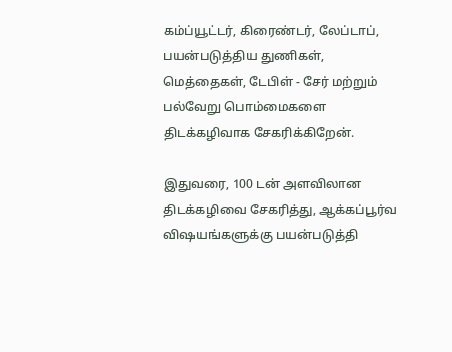கம்ப்யூட்டர், கிரைண்டர், லேப்டாப், பயன்படுத்திய துணிகள், மெத்தைகள், டேபிள் - சேர் மற்றும் பல்வேறு பொம்மைகளை திடக்கழிவாக சேகரிக்கிறேன்.

இதுவரை, 100 டன் அளவிலான திடக்கழிவை சேகரித்து, ஆக்கப்பூர்வ விஷயங்களுக்கு பயன்படுத்தி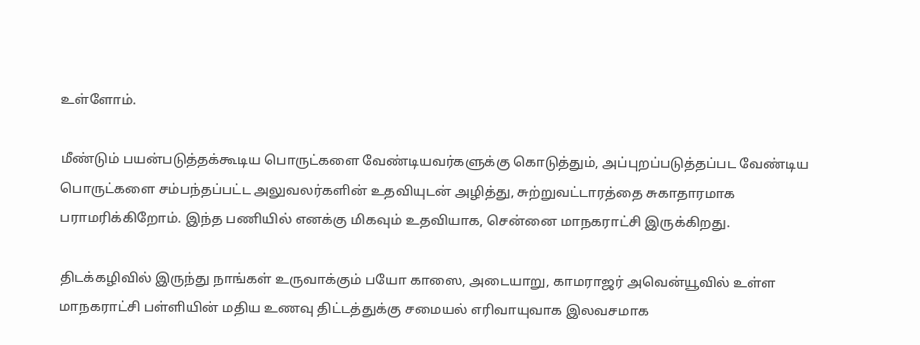உள்ளோம்.

மீண்டும் பயன்படுத்தக்கூடிய பொருட்களை வேண்டியவர்களுக்கு கொடுத்தும், அப்புறப்படுத்தப்பட வேண்டிய பொருட்களை சம்பந்தப்பட்ட அலுவலர்களின் உதவியுடன் அழித்து, சுற்றுவட்டாரத்தை சுகாதாரமாக பராமரிக்கிறோம். இந்த பணியில் எனக்கு மிகவும் உதவியாக, சென்னை மாநகராட்சி இருக்கிறது.

திடக்கழிவில் இருந்து நாங்கள் உருவாக்கும் பயோ காஸை, அடையாறு, காமராஜர் அவென்யூவில் உள்ள மாநகராட்சி பள்ளியின் மதிய உணவு திட்டத்துக்கு சமையல் எரிவாயுவாக இலவசமாக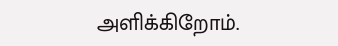அளிக்கிறோம்.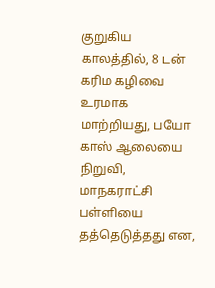குறுகிய காலத்தில், 8 டன் கரிம கழிவை உரமாக மாற்றியது, பயோ காஸ் ஆலையை நிறுவி, மாநகராட்சி பள்ளியை தத்தெடுத்தது என,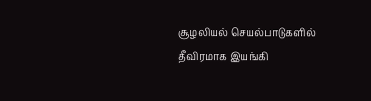சூழலியல் செயல்பாடுகளில் தீவிரமாக இயங்கி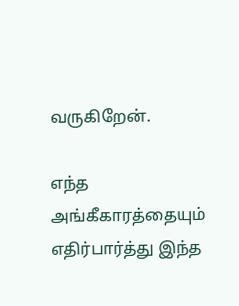வருகிறேன்.

எந்த அங்கீகாரத்தையும் எதிர்பார்த்து இந்த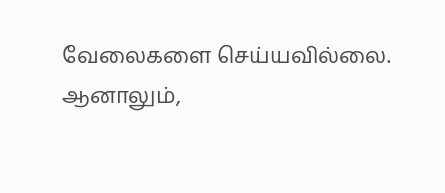வேலைகளை செய்யவில்லை. ஆனாலும்,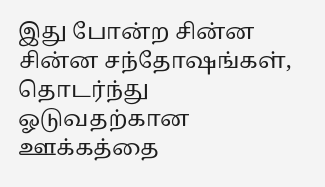இது போன்ற சின்ன சின்ன சந்தோஷங்கள், தொடர்ந்து ஓடுவதற்கான ஊக்கத்தை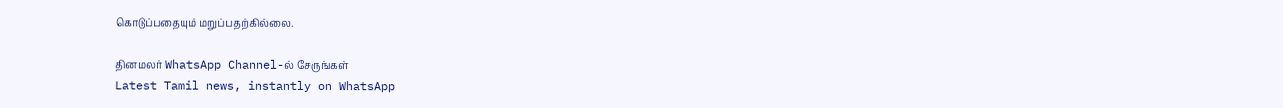கொடுப்பதையும் மறுப்பதற்கில்லை.

தினமலர் WhatsApp Channel-ல் சேருங்கள்
Latest Tamil news, instantly on WhatsApp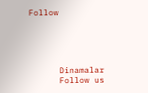Follow





      Dinamalar
      Follow us